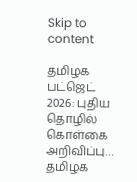Skip to content

தமிழக பட்ஜெட் 2026: புதிய தொழில் கொள்கை அறிவிப்பு… தமிழக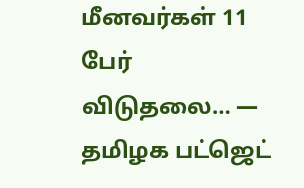மீனவர்கள் 11 பேர் விடுதலை… — தமிழக பட்ஜெட்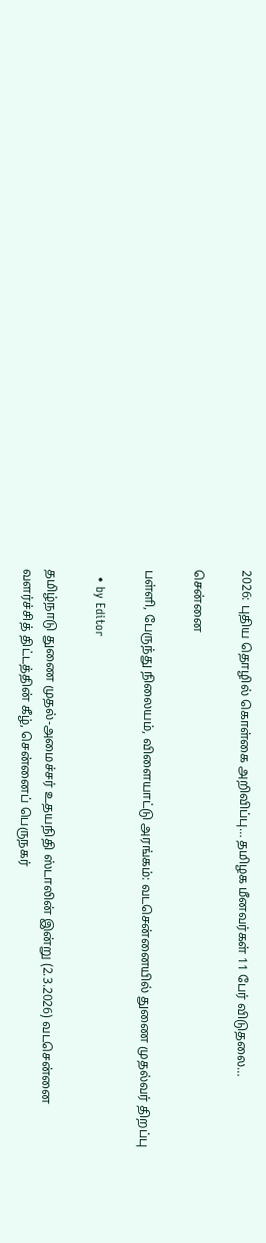2026: புதிய தொழில் கொள்கை அறிவிப்பு… தமிழக மீனவர்கள் 11 பேர் விடுதலை…

சென்னை

பள்ளி, பேருந்து நிலையம், விளையாட்டு அரங்கம்: வடசென்னையில் துணை முதல்வர் திறப்பு

  • by Editor

தமிழ்நாடு துணை முதல்-அமைச்சர் உதயநிதி ஸ்டாலின் இன்று (2.3.2026) வடசென்னை வளர்ச்சித் திட்டத்தின் கீழ், சென்னைப் பெருநகர்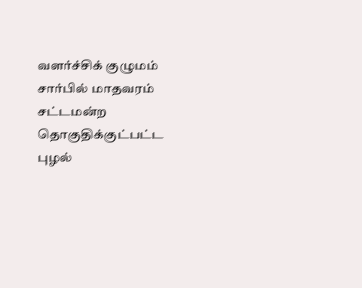வளர்ச்சிக் குழுமம் சார்பில் மாதவரம் சட்டமன்ற தொகுதிக்குட்பட்ட புழல்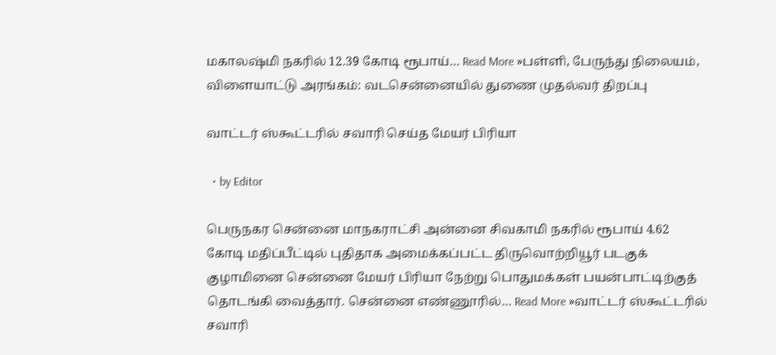மகாலஷ்மி நகரில் 12.39 கோடி ரூபாய்… Read More »பள்ளி, பேருந்து நிலையம், விளையாட்டு அரங்கம்: வடசென்னையில் துணை முதல்வர் திறப்பு

வாட்டர் ஸ்கூட்டரில் சவாரி செய்த மேயர் பிரியா

  • by Editor

பெருநகர சென்னை மாநகராட்சி அன்னை சிவகாமி நகரில் ரூபாய் 4.62 கோடி மதிப்பீட்டில் புதிதாக அமைக்கப்பட்ட திருவொற்றியூர் படகுக் குழாமினை சென்னை மேயர் பிரியா நேற்று பொதுமக்கள் பயன்பாட்டிற்குத் தொடங்கி வைத்தார். சென்னை எண்ணூரில்… Read More »வாட்டர் ஸ்கூட்டரில் சவாரி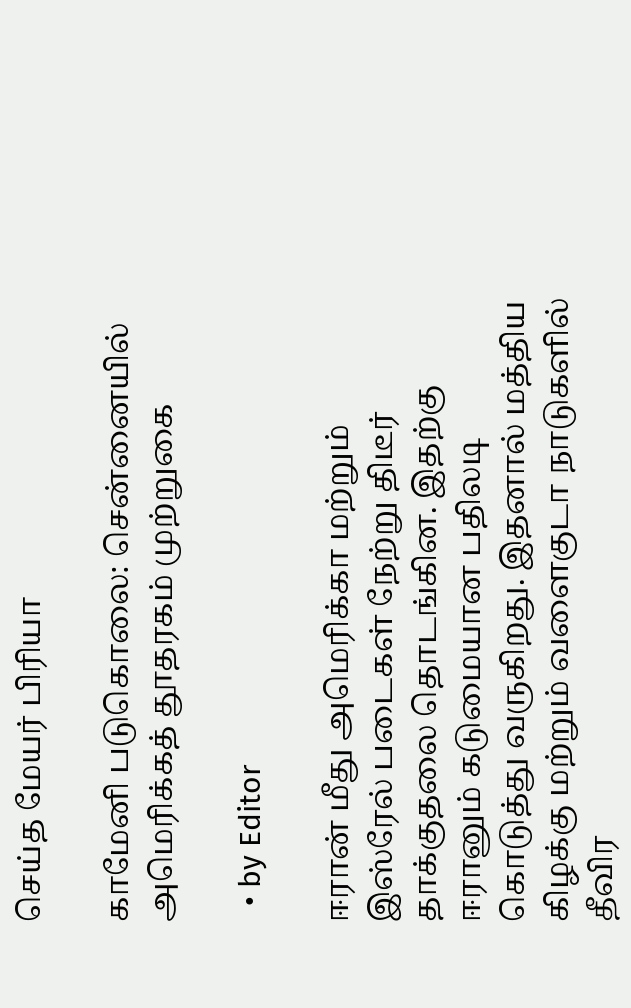செய்த மேயர் பிரியா

காமேனி படுகொலை: சென்னையில் அமெரிக்கத் தூதரகம் முற்றுகை

  • by Editor

ஈரான் மீது அமெரிக்கா மற்றும் இஸ்ரேல் படைகள் நேற்று திடீர் தாக்குதலை தொடங்கின. இதற்கு ஈரானும் கடுமையான பதிலடி கொடுத்து வருகிறது. இதனால் மத்திய கிழக்கு மற்றும் வளைகுடா நாடுகளில் தீவிர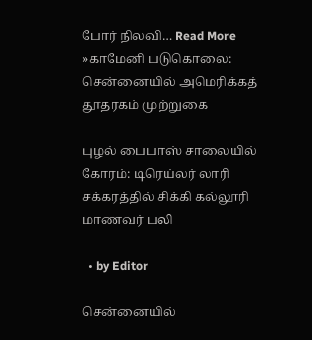போர் நிலவி… Read More »காமேனி படுகொலை: சென்னையில் அமெரிக்கத் தூதரகம் முற்றுகை

புழல் பைபாஸ் சாலையில் கோரம்: டிரெய்லர் லாரி சக்கரத்தில் சிக்கி கல்லூரி மாணவர் பலி

  • by Editor

சென்னையில்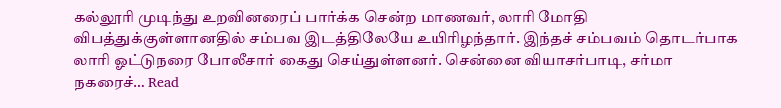கல்லூரி முடிந்து உறவினரைப் பார்க்க சென்ற மாணவர், லாரி மோதி விபத்துக்குள்ளானதில் சம்பவ இடத்திலேயே உயிரிழந்தார். இந்தச் சம்பவம் தொடர்பாக லாரி ஓட்டுநரை போலீசார் கைது செய்துள்ளனர். சென்னை வியாசர்பாடி, சர்மா நகரைச்… Read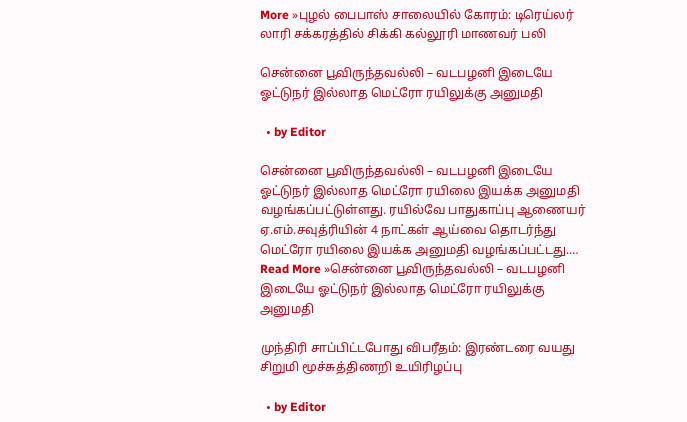More »புழல் பைபாஸ் சாலையில் கோரம்: டிரெய்லர் லாரி சக்கரத்தில் சிக்கி கல்லூரி மாணவர் பலி

சென்னை பூவிருந்தவல்லி – வடபழனி இடையே ஓட்டுநர் இல்லாத மெட்ரோ ரயிலுக்கு அனுமதி

  • by Editor

சென்னை பூவிருந்தவல்லி – வடபழனி இடையே ஓட்டுநர் இல்லாத மெட்ரோ ரயிலை இயக்க அனுமதி வழங்கப்பட்டுள்ளது. ரயில்வே பாதுகாப்பு ஆணையர் ஏ.எம்.சவுத்ரியின் 4 நாட்கள் ஆய்வை தொடர்ந்து மெட்ரோ ரயிலை இயக்க அனுமதி வழங்கப்பட்டது.… Read More »சென்னை பூவிருந்தவல்லி – வடபழனி இடையே ஓட்டுநர் இல்லாத மெட்ரோ ரயிலுக்கு அனுமதி

முந்திரி சாப்பிட்டபோது விபரீதம்: இரண்டரை வயது சிறுமி மூச்சுத்திணறி உயிரிழப்பு

  • by Editor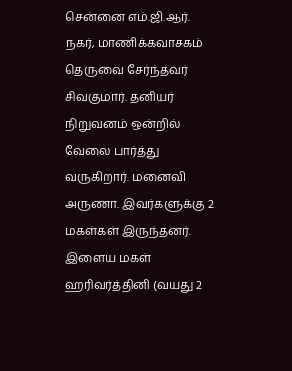சென்னை எம்.ஜி.ஆர். நகர், மாணிக்கவாசகம் தெருவை சேர்ந்தவர் சிவகுமார். தனியர் நிறுவனம் ஒன்றில் வேலை பார்த்து வருகிறார். மனைவி அருணா. இவர்களுக்கு 2 மகள்கள் இருந்தனர். இளைய மகள் ஹரிவர்த்தினி (வயது 2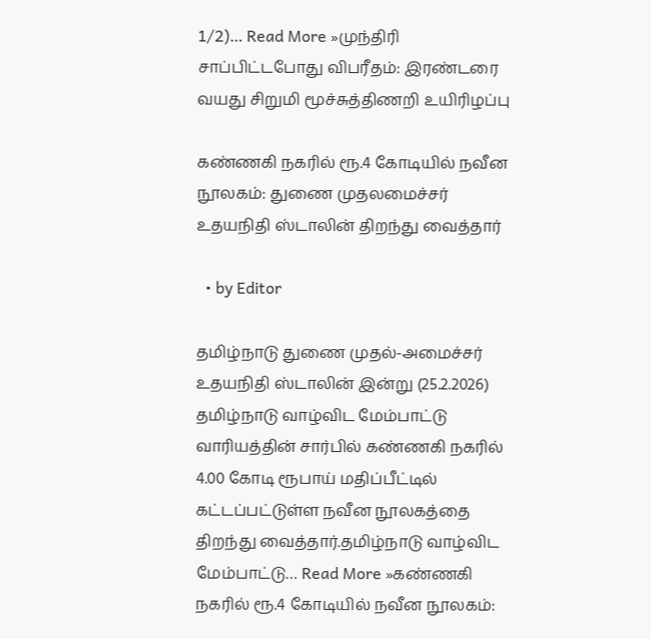1/2)… Read More »முந்திரி சாப்பிட்டபோது விபரீதம்: இரண்டரை வயது சிறுமி மூச்சுத்திணறி உயிரிழப்பு

கண்ணகி நகரில் ரூ.4 கோடியில் நவீன நூலகம்: துணை முதலமைச்சர் உதயநிதி ஸ்டாலின் திறந்து வைத்தார்

  • by Editor

தமிழ்நாடு துணை முதல்-அமைச்சர் உதயநிதி ஸ்டாலின் இன்று (25.2.2026) தமிழ்நாடு வாழ்விட மேம்பாட்டு வாரியத்தின் சார்பில் கண்ணகி நகரில் 4.00 கோடி ரூபாய் மதிப்பீட்டில் கட்டப்பட்டுள்ள நவீன நூலகத்தை திறந்து வைத்தார்.தமிழ்நாடு வாழ்விட மேம்பாட்டு… Read More »கண்ணகி நகரில் ரூ.4 கோடியில் நவீன நூலகம்: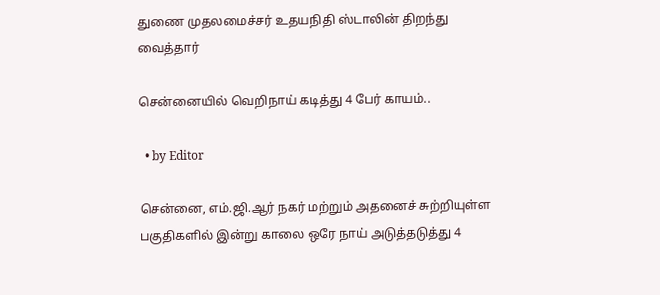துணை முதலமைச்சர் உதயநிதி ஸ்டாலின் திறந்து வைத்தார்

சென்னையில் வெறிநாய் கடித்து 4 பேர் காயம்..

  • by Editor

சென்னை, எம்.ஜி.ஆர் நகர் மற்றும் அதனைச் சுற்றியுள்ள பகுதிகளில் இன்று காலை ஒரே நாய் அடுத்தடுத்து 4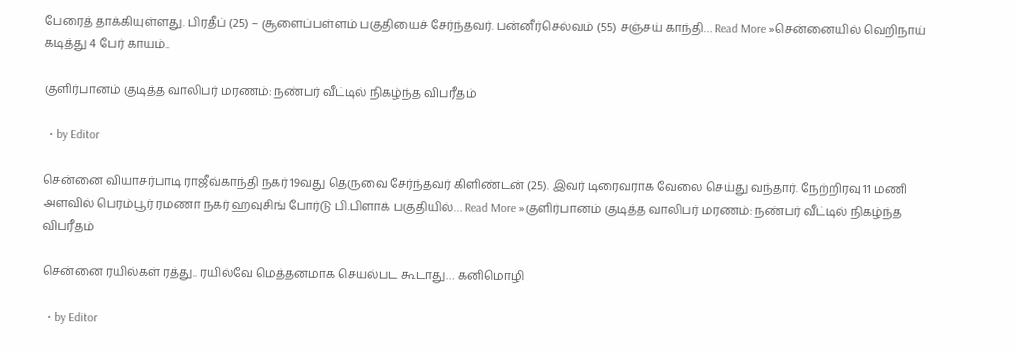பேரைத் தாக்கியுள்ளது. பிரதீப் (25) – சூளைப்பள்ளம் பகுதியைச் சேர்ந்தவர். பன்னீர்செல்வம் (55) சஞ்சய் காந்தி… Read More »சென்னையில் வெறிநாய் கடித்து 4 பேர் காயம்..

குளிர்பானம் குடித்த வாலிபர் மரணம்: நண்பர் வீட்டில் நிகழ்ந்த விபரீதம்

  • by Editor

சென்னை வியாசர்பாடி ராஜீவ்காந்தி நகர் 19வது தெருவை சேர்ந்தவர் கிளிண்டன் (25). இவர் டிரைவராக வேலை செய்து வந்தார். நேற்றிரவு 11 மணி அளவில் பெரம்பூர் ரமணா நகர் ஹவுசிங் போர்டு பி.பிளாக் பகுதியில்… Read More »குளிர்பானம் குடித்த வாலிபர் மரணம்: நண்பர் வீட்டில் நிகழ்ந்த விபரீதம்

சென்னை ரயில்கள் ரத்து.. ரயில்வே மெத்தனமாக செயல்பட கூடாது… கனிமொழி

  • by Editor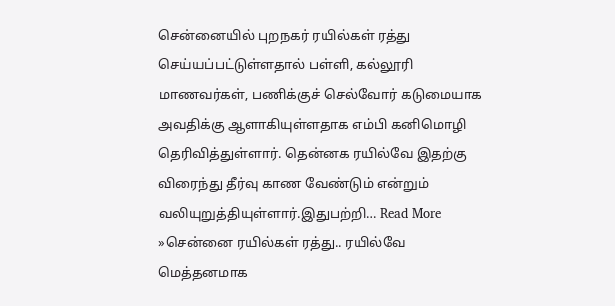சென்னையில் புறநகர் ரயில்கள் ரத்து செய்யப்பட்டுள்ளதால் பள்ளி, கல்லூரி மாணவர்கள், பணிக்குச் செல்வோர் கடுமையாக அவதிக்கு ஆளாகியுள்ளதாக எம்பி கனிமொழி தெரிவித்துள்ளார். தென்னக ரயில்வே இதற்கு விரைந்து தீர்வு காண வேண்டும் என்றும் வலியுறுத்தியுள்ளார்.இதுபற்றி… Read More »சென்னை ரயில்கள் ரத்து.. ரயில்வே மெத்தனமாக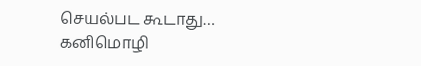செயல்பட கூடாது… கனிமொழி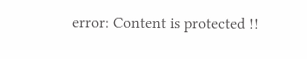error: Content is protected !!